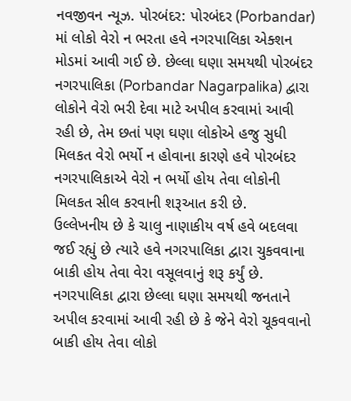નવજીવન ન્યૂઝ. પોરબંદર: પોરબંદર (Porbandar) માં લોકો વેરો ન ભરતા હવે નગરપાલિકા એક્શન મોડમાં આવી ગઈ છે. છેલ્લા ઘણા સમયથી પોરબંદર નગરપાલિકા (Porbandar Nagarpalika) દ્વારા લોકોને વેરો ભરી દેવા માટે અપીલ કરવામાં આવી રહી છે, તેમ છતાં પણ ઘણા લોકોએ હજુ સુધી મિલકત વેરો ભર્યો ન હોવાના કારણે હવે પોરબંદર નગરપાલિકાએ વેરો ન ભર્યો હોય તેવા લોકોની મિલકત સીલ કરવાની શરૂઆત કરી છે.
ઉલ્લેખનીય છે કે ચાલુ નાણાકીય વર્ષ હવે બદલવા જઈ રહ્યું છે ત્યારે હવે નગરપાલિકા દ્વારા ચુકવવાના બાકી હોય તેવા વેરા વસૂલવાનું શરૂ કર્યું છે. નગરપાલિકા દ્વારા છેલ્લા ઘણા સમયથી જનતાને અપીલ કરવામાં આવી રહી છે કે જેને વેરો ચૂકવવાનો બાકી હોય તેવા લોકો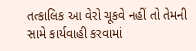તત્કાલિક આ વેરો ચૂકવે નહીં તો તેમની સામે કાર્યવાહી કરવામાં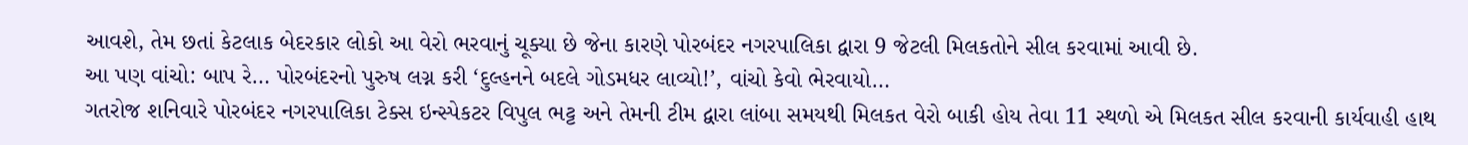આવશે, તેમ છતાં કેટલાક બેદરકાર લોકો આ વેરો ભરવાનું ચૂક્યા છે જેના કારણે પોરબંદર નગરપાલિકા દ્વારા 9 જેટલી મિલકતોને સીલ કરવામાં આવી છે.
આ પણ વાંચો: બાપ રે… પોરબંદરનો પુરુષ લગ્ન કરી ‘દુલ્હનને બદલે ગોડમધર લાવ્યો!’, વાંચો કેવો ભેરવાયો…
ગતરોજ શનિવારે પોરબંદર નગરપાલિકા ટેક્સ ઇન્સ્પેકટર વિપુલ ભટ્ટ અને તેમની ટીમ દ્વારા લાંબા સમયથી મિલકત વેરો બાકી હોય તેવા 11 સ્થળો એ મિલકત સીલ કરવાની કાર્યવાહી હાથ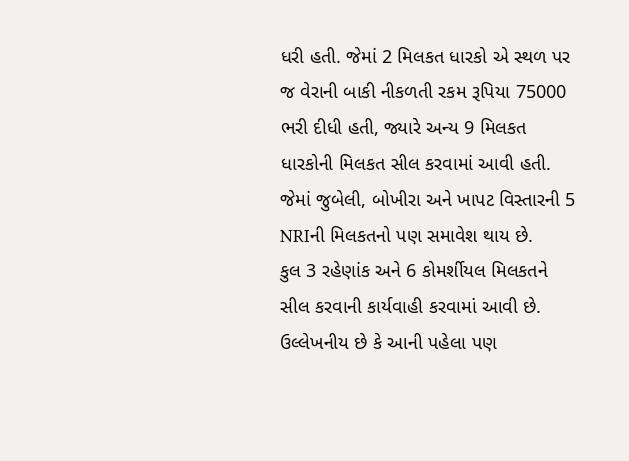ધરી હતી. જેમાં 2 મિલકત ધારકો એ સ્થળ પર જ વેરાની બાકી નીકળતી રકમ રૂપિયા 75000 ભરી દીધી હતી, જ્યારે અન્ય 9 મિલકત ધારકોની મિલકત સીલ કરવામાં આવી હતી. જેમાં જુબેલી, બોખીરા અને ખાપટ વિસ્તારની 5 NRIની મિલકતનો પણ સમાવેશ થાય છે.
કુલ 3 રહેણાંક અને 6 કોમર્શીયલ મિલકતને સીલ કરવાની કાર્યવાહી કરવામાં આવી છે. ઉલ્લેખનીય છે કે આની પહેલા પણ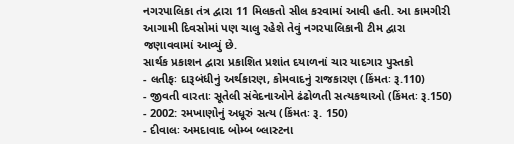નગરપાલિકા તંત્ર દ્વારા 11 મિલકતો સીલ કરવામાં આવી હતી. આ કામગીરી આગામી દિવસોમાં પણ ચાલુ રહેશે તેવું નગરપાલિકાની ટીમ દ્વારા જણાવવામાં આવ્યું છે.
સાર્થક પ્રકાશન દ્વારા પ્રકાશિત પ્રશાંત દયાળનાં ચાર યાદગાર પુસ્તકો
- લતીફઃ દારૂબંધીનું અર્થકારણ, કોમવાદનું રાજકારણ (કિંમતઃ રૂ.110)
- જીવતી વારતાઃ સૂતેલી સંવેદનાઓને ઢંઢોળતી સત્યકથાઓ (કિંમતઃ રૂ.150)
- 2002: રમખાણોનું અધૂરું સત્ય (કિંમતઃ રૂ. 150)
- દીવાલઃ અમદાવાદ બોમ્બ બ્લાસ્ટના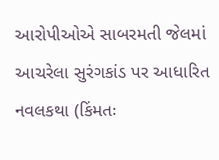આરોપીઓએ સાબરમતી જેલમાં આચરેલા સુરંગકાંડ પર આધારિત નવલકથા (કિંમતઃ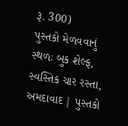રૂ. 300)
પુસ્તકો મેળવવાનું સ્થળઃ બુક શેલ્ફ, સ્વસ્તિક ચાર રસ્તા, અમદાવાદ | પુસ્તકો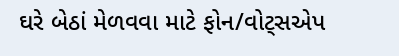ઘરે બેઠાં મેળવવા માટે ફોન/વોટ્સએપ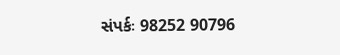સંપર્કઃ 98252 90796